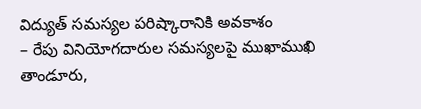విద్యుత్ సమస్యల పరిష్కారానికి అవకాశం
– రేపు వినియోగదారుల సమస్యలపై ముఖాముఖి
తాండూరు,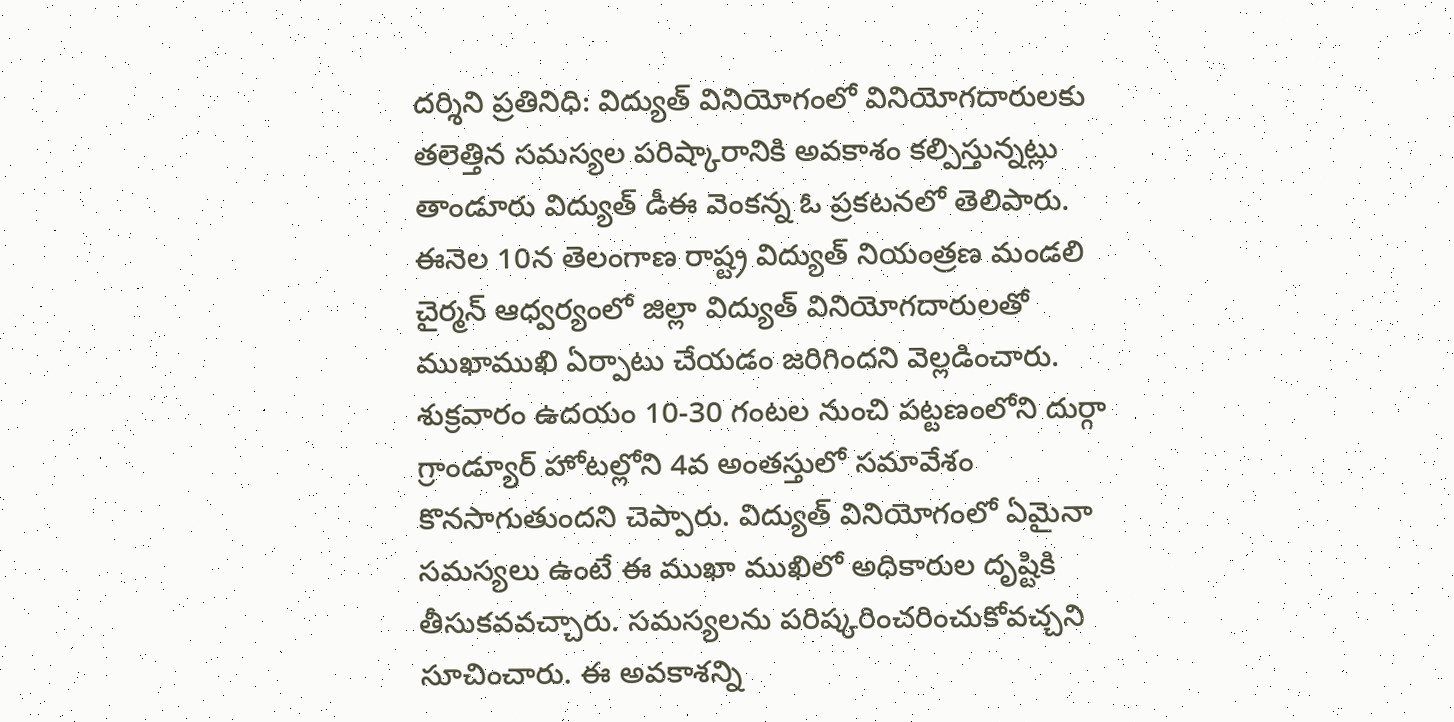దర్శిని ప్రతినిధి: విద్యుత్ వినియోగంలో వినియోగదారులకు తలెత్తిన సమస్యల పరిష్కారానికి అవకాశం కల్పిస్తున్నట్లు తాండూరు విద్యుత్ డీఈ వెంకన్న ఓ ప్రకటనలో తెలిపారు. ఈనెల 10న తెలంగాణ రాష్ట్ర విద్యుత్ నియంత్రణ మండలి చైర్మన్ ఆధ్వర్యంలో జిల్లా విద్యుత్ వినియోగదారులతో ముఖాముఖి ఏర్పాటు చేయడం జరిగిందని వెల్లడించారు. శుక్రవారం ఉదయం 10-30 గంటల నుంచి పట్టణంలోని దుర్గా గ్రాండ్యూర్ హోటల్లోని 4వ అంతస్తులో సమావేశం కొనసాగుతుందని చెప్పారు. విద్యుత్ వినియోగంలో ఏమైనా సమస్యలు ఉంటే ఈ ముఖా ముఖిలో అధికారుల దృష్టికి తీసుకవవచ్చారు. సమస్యలను పరిష్కరించరించుకోవచ్చని సూచించారు. ఈ అవకాశన్ని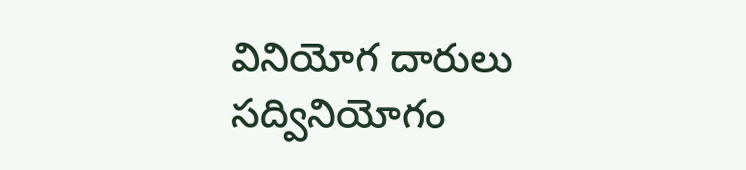వినియోగ దారులు సద్వినియోగం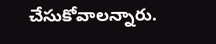చేసుకోవాలన్నారు.